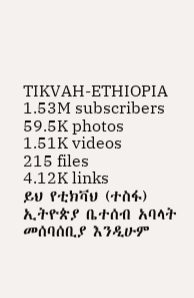TIKVAH-ETHIOPIA
1.53M subscribers
59.5K photos
1.51K videos
215 files
4.12K links
ይህ የቲክቫህ (ተስፋ) ኢትዮጵያ ቤተሰብ አባላት መሰባሰቢያ እንዲሁም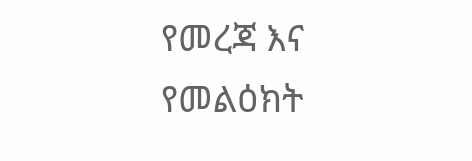የመረጃ እና የመልዕክት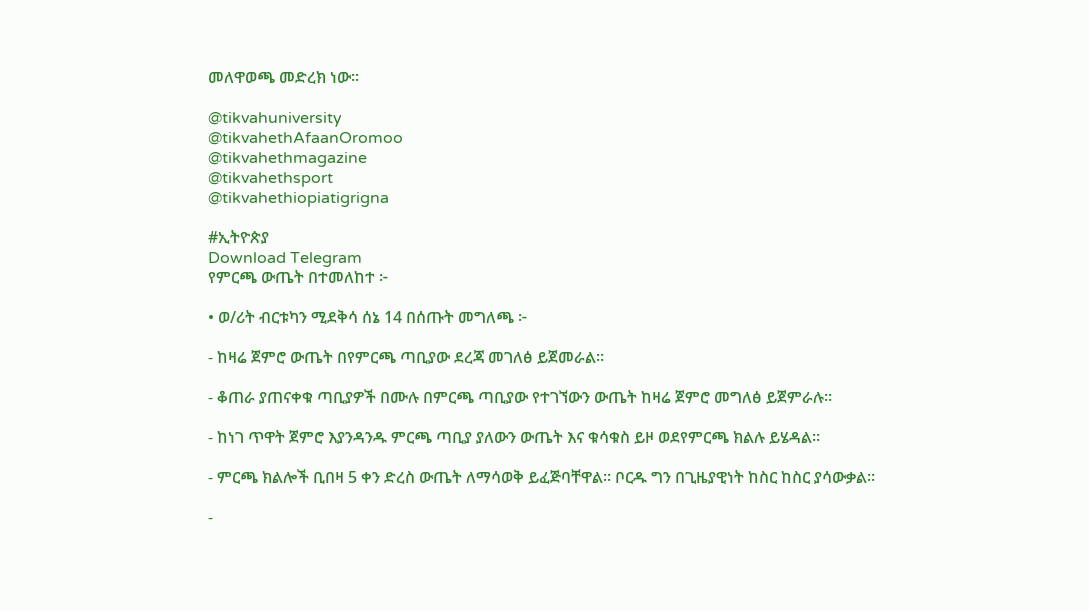መለዋወጫ መድረክ ነው።

@tikvahuniversity
@tikvahethAfaanOromoo
@tikvahethmagazine
@tikvahethsport
@tikvahethiopiatigrigna

#ኢትዮጵያ
Download Telegram
የምርጫ ውጤት በተመለከተ ፦

• ወ/ሪት ብርቱካን ሚደቅሳ ሰኔ 14 በሰጡት መግለጫ ፦

- ከዛሬ ጀምሮ ውጤት በየምርጫ ጣቢያው ደረጃ መገለፅ ይጀመራል።

- ቆጠራ ያጠናቀቁ ጣቢያዎች በሙሉ በምርጫ ጣቢያው የተገኘውን ውጤት ከዛሬ ጀምሮ መግለፅ ይጀምራሉ።

- ከነገ ጥዋት ጀምሮ እያንዳንዱ ምርጫ ጣቢያ ያለውን ውጤት እና ቁሳቁስ ይዞ ወደየምርጫ ክልሉ ይሄዳል።

- ምርጫ ክልሎች ቢበዛ 5 ቀን ድረስ ውጤት ለማሳወቅ ይፈጅባቸዋል። ቦርዱ ግን በጊዜያዊነት ከስር ከስር ያሳውቃል።

-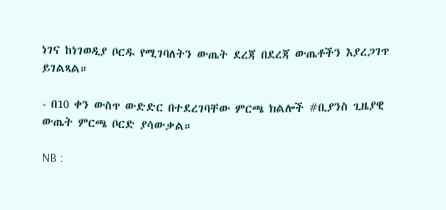ነገና ከነገወዲያ ቦርዱ የሚገባለትን ውጤት ደረጃ በደረጃ ውጤቶችን እያረጋገጥ ይገልጻል።

- በ10 ቀን ውስጥ ውድድር በተደረገባቸው ምርጫ ክልሎች #ቢያንስ ጊዜያዊ ውጤት ምርጫ ቦርድ ያሳውቃል።

NB :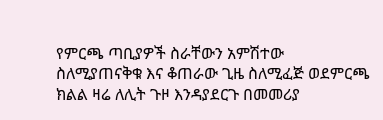የምርጫ ጣቢያዎች ስራቸውን አምሽተው ስለሚያጠናቅቁ እና ቆጠራው ጊዜ ስለሚፈጅ ወደምርጫ ክልል ዛሬ ለሊት ጉዞ እንዳያደርጉ በመመሪያ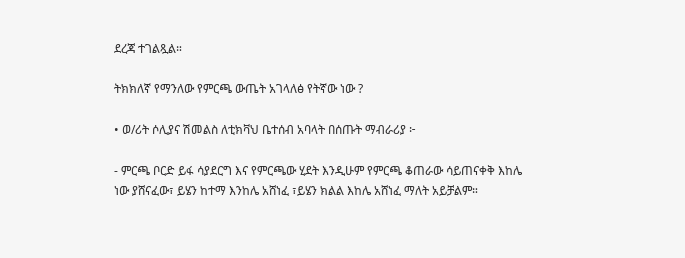ደረጃ ተገልጿል።

ትክክለኛ የማንለው የምርጫ ውጤት አገላለፅ የትኛው ነው ?

• ወ/ሪት ሶሊያና ሽመልስ ለቲክቫህ ቤተሰብ አባላት በሰጡት ማብራሪያ ፦

- ምርጫ ቦርድ ይፋ ሳያደርግ እና የምርጫው ሂደት እንዲሁም የምርጫ ቆጠራው ሳይጠናቀቅ እከሌ ነው ያሸናፈው፣ ይሄን ከተማ እንከሌ አሸነፈ ፣ይሄን ክልል እከሌ አሸነፈ ማለት አይቻልም።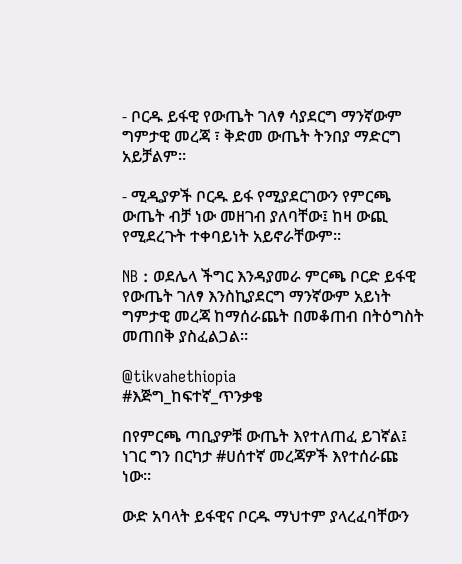- ቦርዱ ይፋዊ የውጤት ገለፃ ሳያደርግ ማንኛውም ግምታዊ መረጃ ፣ ቅድመ ውጤት ትንበያ ማድርግ አይቻልም።

- ሚዲያዎች ቦርዱ ይፋ የሚያደርገውን የምርጫ ውጤት ብቻ ነው መዘገብ ያለባቸው፤ ከዛ ውጪ የሚደረጉት ተቀባይነት አይኖራቸውም።

NB : ወደሌላ ችግር እንዳያመራ ምርጫ ቦርድ ይፋዊ የውጤት ገለፃ እንስኪያደርግ ማንኛውም አይነት ግምታዊ መረጃ ከማሰራጨት በመቆጠብ በትዕግስት መጠበቅ ያስፈልጋል።

@tikvahethiopia
#እጅግ_ከፍተኛ_ጥንቃቄ

በየምርጫ ጣቢያዎቹ ውጤት እየተለጠፈ ይገኛል፤ ነገር ግን በርካታ #ሀሰተኛ መረጃዎች እየተሰራጩ ነው።

ውድ አባላት ይፋዊና ቦርዱ ማህተም ያላረፈባቸውን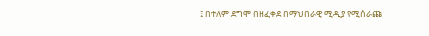፤ በተለም ደግሞ በዘፈቀደ በማህበራዊ ሚዲያ የሚሰራጩ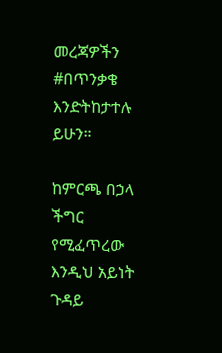መረጃዎችን #በጥንቃቄ እንድትከታተሉ ይሁን።

ከምርጫ በኃላ ችግር የሚፈጥረው እንዲህ አይነት ጉዳይ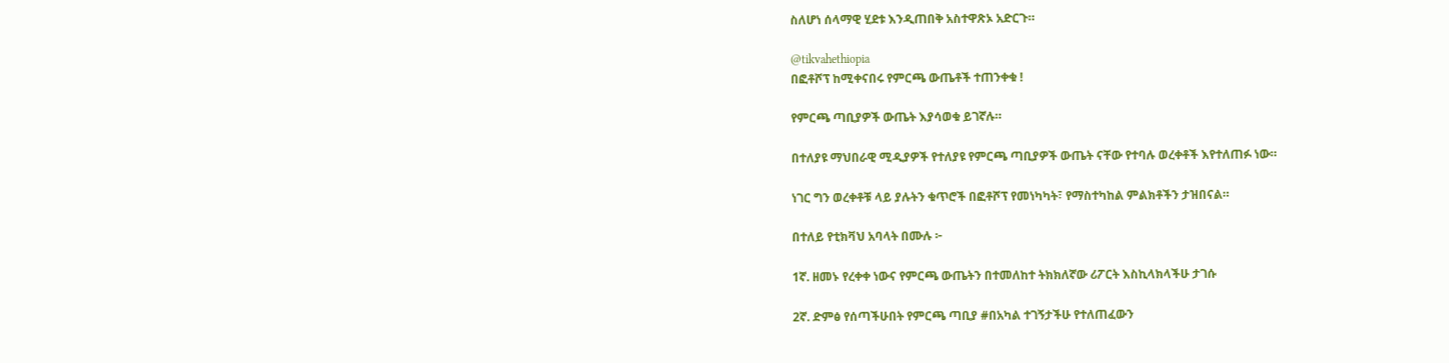ስለሆነ ሰላማዊ ሂደቱ እንዲጠበቅ አስተዋጽኦ አድርጉ።

@tikvahethiopia
በፎቶሾፕ ከሚቀናበሩ የምርጫ ውጤቶች ተጠንቀቁ !

የምርጫ ጣቢያዎች ውጤት እያሳወቁ ይገኛሉ።

በተለያዩ ማህበራዊ ሚዲያዎች የተለያዩ የምርጫ ጣቢያዎች ውጤት ናቸው የተባሉ ወረቀቶች እየተለጠፉ ነው።

ነገር ግን ወረቀቶቹ ላይ ያሉትን ቁጥሮች በፎቶሾፕ የመነካካት፣ የማስተካከል ምልክቶችን ታዝበናል።

በተለይ የቲክቫህ አባላት በሙሉ ፦

1ኛ. ዘመኑ የረቀቀ ነውና የምርጫ ውጤትን በተመለከተ ትክክለኛው ሪፖርት እስኪላክላችሁ ታገሱ

2ኛ. ድምፅ የሰጣችሁበት የምርጫ ጣቢያ #በአካል ተገኝታችሁ የተለጠፈውን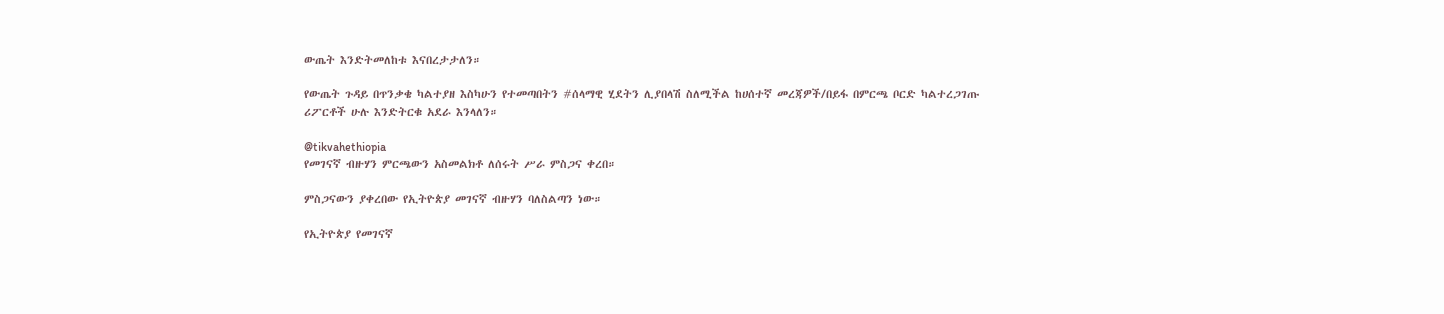ውጤት እንድትመለከቱ እናበረታታለን።

የውጤት ጉዳይ በጥንቃቄ ካልተያዘ እስካሁን የተመጣበትን #ሰላማዊ ሂደትን ሊያበላሽ ስለሚችል ከሀሰተኛ መረጃዎች/በይፋ በምርጫ ቦርድ ካልተረጋገጡ ሪፖርቶች ሁሉ እንድትርቁ አደራ እንላለን።

@tikvahethiopia
የመገናኛ ብዙሃን ምርጫውን አስመልክቶ ለሰሩት ሥራ ምስጋና ቀረበ።

ምስጋናውን ያቀረበው የኢትዮጵያ መገናኛ ብዙሃን ባለስልጣን ነው።

የኢትዮጵያ የመገናኛ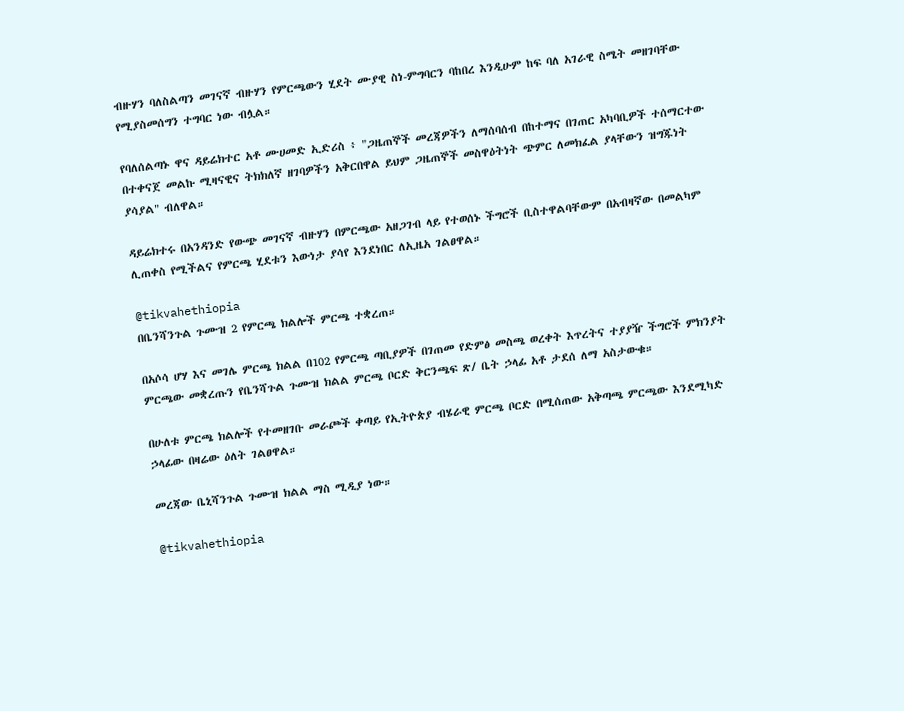ብዙሃን ባለስልጣን መገናኛ ብዙሃን የምርጫውን ሂደት ሙያዊ ስነ-ምግባርን ባከበረ እንዲሁም ከፍ ባለ አገራዊ ስሜት መዘገባቸው የሚያስመሰግን ተግባር ነው ብሏል።

የባለሰልጣኑ ዋና ዳይሬክተር አቶ ሙሀመድ ኢድሪስ ፥ "ጋዜጠኞች መረጃዎችን ለማሰባሰብ በከተማና በገጠር አካባቢዎች ተሰማርተው በተቀናጀ መልኩ ሚዛናዊና ትክክለኛ ዘገባዎችን አቅርበዋል ይህም ጋዜጠኞች መስዋዕትነት ጭምር ለመክፈል ያላቸውን ዝግጁነት ያሳያል" ብለዋል።

ዳይሬክተሩ በአንዳንድ የውጭ መገናኛ ብዙሃን በምርጫው አዘጋገብ ላይ የተወሰኑ ችግሮች ቢስተዋልባቸውም በአብዛኛው በመልካም ሊጠቀስ የሚችልና የምርጫ ሂደቱን እውነታ ያሳየ እንደነበር ለኢዜአ ገልፀዋል።

@tikvahethiopia
በቤንሻንጉል ጉሙዝ 2 የምርጫ ክልሎች ምርጫ ተቋረጠ።

በአሶሳ ሆሃ እና መገሌ ምርጫ ክልል በ102 የምርጫ ጣቢያዎች በገጠመ የድምፅ መስጫ ወረቀት እጥረትና ተያያዥ ችግሮች ምክንያት ምርጫው መቋረጡን የቤንሻጉል ጉሙዝ ክልል ምርጫ ቦርድ ቅርንጫፍ ጽ/ ቤት ኃላፊ አቶ ታደሰ ለማ አስታውቁ።

በሁለቱ ምርጫ ክልሎች የተመዘገቡ መራጮች ቀጣይ የኢትዮጵያ ብሄራዊ ምርጫ ቦርድ በሚሰጠው አቅጣጫ ምርጫው እንደሚካድ ኃላፊው በዛሬው ዕለት ገልፀዋል።

መረጃው ቤኒሻንጉል ጉሙዝ ክልል ማስ ሚዲያ ነው።

@tikvahethiopia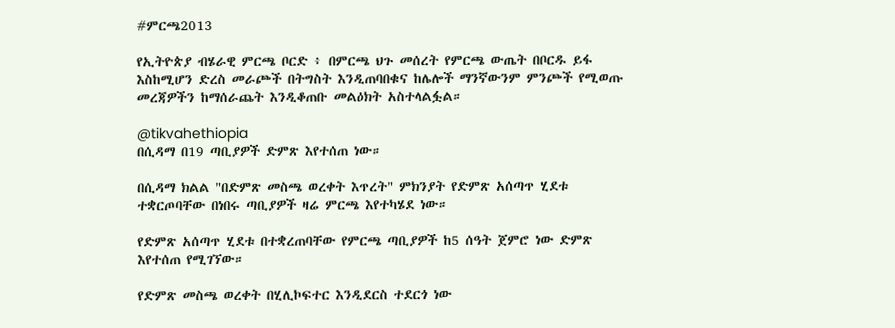#ምርጫ2013

የኢትዮጵያ ብሄራዊ ምርጫ ቦርድ ፥ በምርጫ ህጉ መሰረት የምርጫ ውጤት በቦርዱ ይፋ እስከሚሆን ድረስ መራጮች በትግስት እንዲጠባበቁና ከሌሎች ማንኛውንም ምንጮች የሚወጡ መረጃዎችን ከማሰራጨት እንዲቆጠቡ መልዕክት አስተላልፏል።

@tikvahethiopia
በሲዳማ በ19 ጣቢያዎች ድምጽ እየተሰጠ ነው።

በሲዳማ ክልል "በድምጽ መስጫ ወረቀት እጥረት" ምክንያት የድምጽ አሰጣጥ ሂደቱ ተቋርጦባቸው በነበሩ ጣቢያዎች ዛሬ ምርጫ እየተካሄደ ነው።

የድምጽ አሰጣጥ ሂደቱ በተቋረጠባቸው የምርጫ ጣቢያዎች ከ5 ሰዓት ጀምሮ ነው ድምጽ እየተሰጠ የሚገኘው።

የድምጽ መስጫ ወረቀት በሂሊኮፍተር እንዲደርስ ተደርጎ ነው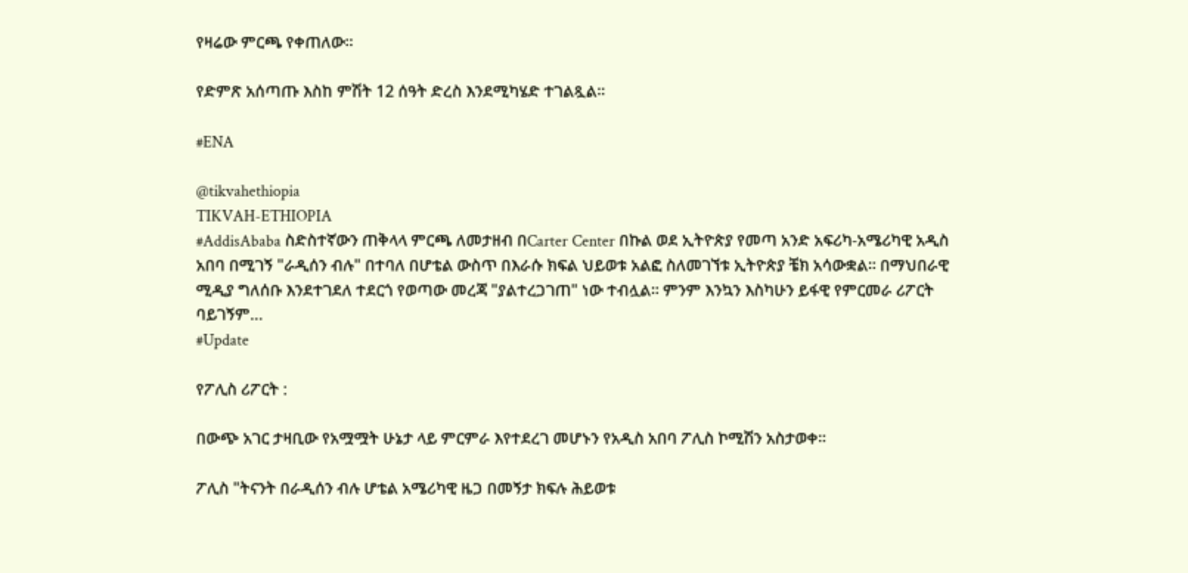የዛሬው ምርጫ የቀጠለው።

የድምጽ አሰጣጡ እስከ ምሽት 12 ሰዓት ድረስ እንደሚካሄድ ተገልጿል።

#ENA

@tikvahethiopia
TIKVAH-ETHIOPIA
#AddisAbaba ስድስተኛውን ጠቅላላ ምርጫ ለመታዘብ በCarter Center በኩል ወደ ኢትዮጵያ የመጣ አንድ አፍሪካ-አሜሪካዊ አዲስ አበባ በሚገኝ "ራዲሰን ብሉ" በተባለ በሆቴል ውስጥ በእራሱ ክፍል ህይወቱ አልፎ ስለመገኘቱ ኢትዮጵያ ቼክ አሳውቋል። በማህበራዊ ሚዲያ ግለሰቡ እንደተገደለ ተደርጎ የወጣው መረጃ "ያልተረጋገጠ" ነው ተብሏል። ምንም እንኳን እስካሁን ይፋዊ የምርመራ ሪፖርት ባይገኝም…
#Update

የፖሊስ ሪፖርት :

በውጭ አገር ታዛቢው የአሟሟት ሁኔታ ላይ ምርምራ እየተደረገ መሆኑን የአዲስ አበባ ፖሊስ ኮሚሽን አስታወቀ።

ፖሊስ "ትናንት በራዲሰን ብሉ ሆቴል አሜሪካዊ ዜጋ በመኝታ ክፍሉ ሕይወቱ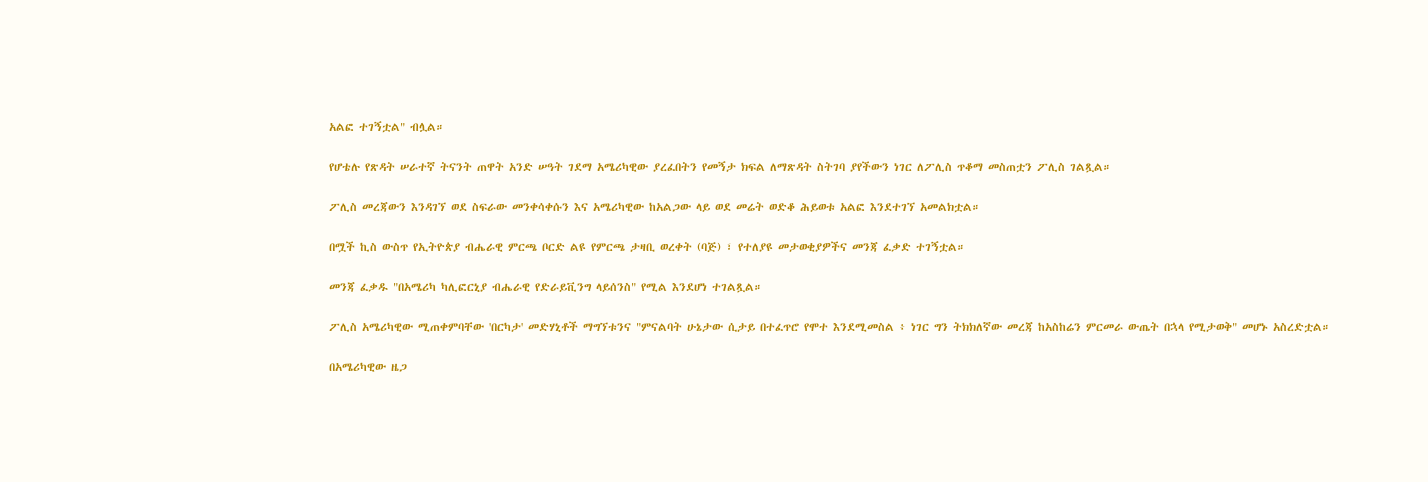አልፎ ተገኝቷል" ብሏል።

የሆቴሉ የጽዳት ሠራተኛ ትናንት ጠዋት አንድ ሠዓት ገደማ አሜሪካዊው ያረፈበትን የመኝታ ክፍል ለማጽዳት ስትገባ ያየችውን ነገር ለፖሊስ ጥቆማ መስጠቷን ፖሊስ ገልጿል።

ፖሊስ መረጃውን እንዳገኘ ወደ ስፍራው መንቀሳቀሱን እና አሜሪካዊው ከአልጋው ላይ ወደ መሬት ወድቆ ሕይወቱ አልፎ እንደተገኘ አመልክቷል።

በሟች ኪስ ውስጥ የኢትዮጵያ ብሔራዊ ምርጫ ቦርድ ልዩ የምርጫ ታዛቢ ወረቀት (ባጅ) ፣ የተለያዩ መታወቂያዎችና መንጃ ፈቃድ ተገኝቷል።

መንጃ ፈቃዱ "በአሜሪካ ካሊፎርኒያ ብሔራዊ የድራይቪንግ ላይሰንስ" የሚል እንደሆነ ተገልጿል።

ፖሊስ አሜሪካዊው ሚጠቀምባቸው 'በርካታ' መድሃኒቶች ማግኘቱንና "ምናልባት ሁኔታው ሲታይ በተፈጥሮ የሞተ እንደሚመስል ፥ ነገር ግን ትክክለኛው መረጃ ከአስከሬን ምርመራ ውጤት በኋላ የሚታወቅ" መሆኑ አስረድቷል።

በአሜሪካዊው ዜጋ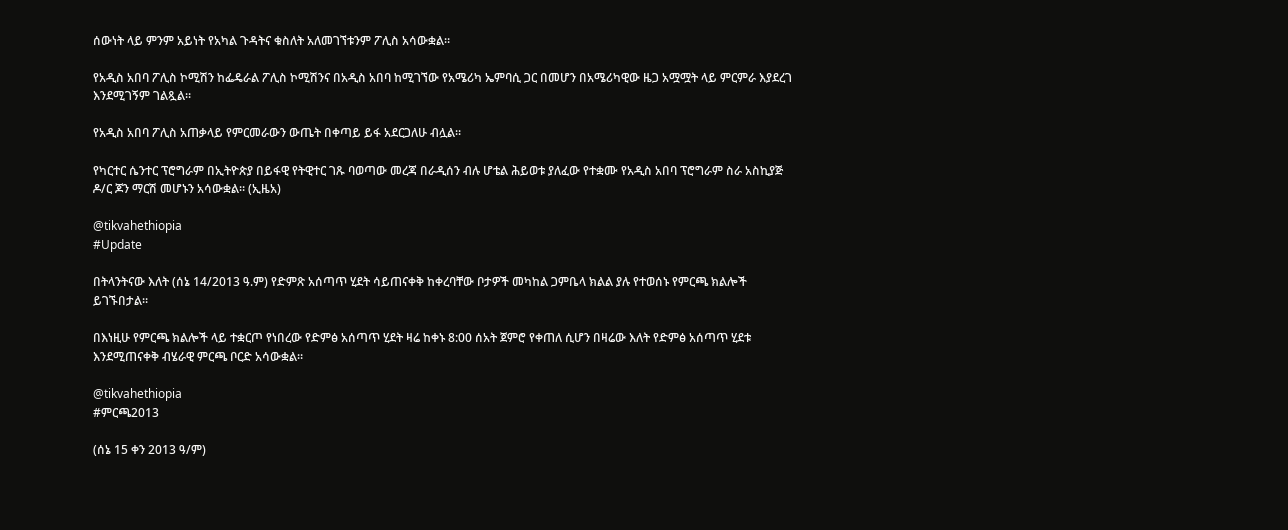ሰውነት ላይ ምንም አይነት የአካል ጉዳትና ቁስለት አለመገኘቱንም ፖሊስ አሳውቋል።

የአዲስ አበባ ፖሊስ ኮሚሽን ከፌዴራል ፖሊስ ኮሚሽንና በአዲስ አበባ ከሚገኘው የአሜሪካ ኤምባሲ ጋር በመሆን በአሜሪካዊው ዜጋ አሟሟት ላይ ምርምራ እያደረገ እንደሚገኝም ገልጿል።

የአዲስ አበባ ፖሊስ አጠቃላይ የምርመራውን ውጤት በቀጣይ ይፋ አደርጋለሁ ብሏል።

የካርተር ሴንተር ፕሮግራም በኢትዮጵያ በይፋዊ የትዊተር ገጹ ባወጣው መረጃ በራዲሰን ብሉ ሆቴል ሕይወቱ ያለፈው የተቋሙ የአዲስ አበባ ፕሮግራም ስራ አስኪያጅ ዶ/ር ጆን ማርሽ መሆኑን አሳውቋል። (ኢዜአ)

@tikvahethiopia
#Update

በትላንትናው እለት (ሰኔ 14/2013 ዓ.ም) የድምጽ አሰጣጥ ሂደት ሳይጠናቀቅ ከቀረባቸው ቦታዎች መካከል ጋምቤላ ክልል ያሉ የተወሰኑ የምርጫ ክልሎች ይገኙበታል።

በእነዚሁ የምርጫ ክልሎች ላይ ተቋርጦ የነበረው የድምፅ አሰጣጥ ሂደት ዛሬ ከቀኑ 8:00 ሰአት ጀምሮ የቀጠለ ሲሆን በዛሬው እለት የድምፅ አሰጣጥ ሂደቱ እንደሚጠናቀቅ ብሄራዊ ምርጫ ቦርድ አሳውቋል።

@tikvahethiopia
#ምርጫ2013

(ሰኔ 15 ቀን 2013 ዓ/ም)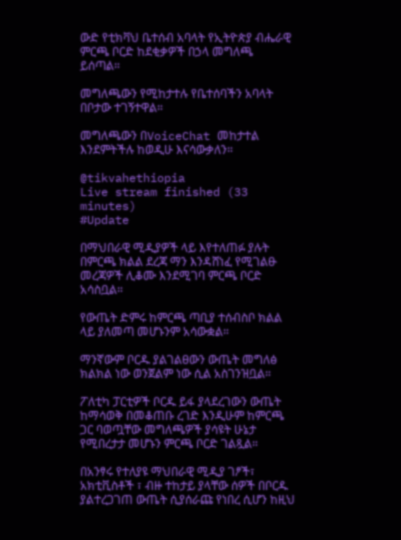ውድ የቲክቫህ ቤተሰብ አባላት የኢትዮጵያ ብሔራዊ ምርጫ ቦርድ ከደቂቃዎች በኃላ መግለጫ ይሰጣል።

መግለጫውን የሚከታተሉ የቤተሰባችን አባላት በቦታው ተገኝተዋል።

መግለጫውን በVoiceChat መከታተል እንደምትችሉ ከወዲሁ እናሳውቃለን።

@tikvahethiopia
Live stream finished (33 minutes)
#Update

በማህበራዊ ሚዲያዎች ላይ እየተለጠፉ ያሉት በምርጫ ክልል ደረጃ ማን እንዳሸነፈ የሚገልፁ መረጃዎች ሊቆሙ እንደሚገባ ምርጫ ቦርድ አሳስቧል።

የውጤት ድምሩ ከምርጫ ጣቢያ ተሰብስቦ ክልል ላይ ያለመጣ መሆኑንም አሳውቋል።

ማንኛውም ቦርዱ ያልገልፀውን ውጤት መግለፅ ክልክል ነው ወንጀልም ነው ሲል አስገንዝቧል።

ፖለቲካ ፓርቲዎች ቦርዱ ይፋ ያላደረገውን ውጤት ከማሳወቅ በመቆጠቡ ረገድ እንዲሁም ከምርጫ ጋር ባወጧቸው መግለጫዎች ያሳዩት ሁኔታ የሚበረታታ መሆኑን ምርጫ ቦርድ ገልጿል።

በአንፃሩ የተለያዩ ማህበራዊ ሚዲያ ገፆች፣ አክቲቪስቶች ፣ ብዙ ተከታይ ያላቸው ሰዎች በቦርዱ ያልተረጋገጠ ውጤት ሲያሰራጩ የነበረ ሲሆን ከዚህ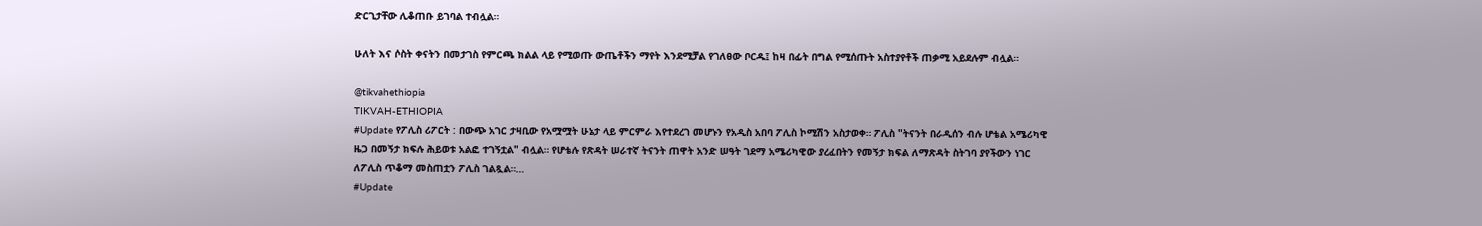ድርጊታቸው ሊቆጠቡ ይገባል ተብሏል።

ሁለት እና ሶስት ቀናትን በመታገስ የምርጫ ክልል ላይ የሚወጡ ውጤቶችን ማየት እንደሚቻል የገለፀው ቦርዱ፤ ከዛ በፊት በግል የሚሰጡት አስተያየቶች ጠቃሚ አይደሉም ብሏል።

@tikvahethiopia
TIKVAH-ETHIOPIA
#Update የፖሊስ ሪፖርት : በውጭ አገር ታዛቢው የአሟሟት ሁኔታ ላይ ምርምራ እየተደረገ መሆኑን የአዲስ አበባ ፖሊስ ኮሚሽን አስታወቀ። ፖሊስ "ትናንት በራዲሰን ብሉ ሆቴል አሜሪካዊ ዜጋ በመኝታ ክፍሉ ሕይወቱ አልፎ ተገኝቷል" ብሏል። የሆቴሉ የጽዳት ሠራተኛ ትናንት ጠዋት አንድ ሠዓት ገደማ አሜሪካዊው ያረፈበትን የመኝታ ክፍል ለማጽዳት ስትገባ ያየችውን ነገር ለፖሊስ ጥቆማ መስጠቷን ፖሊስ ገልጿል።…
#Update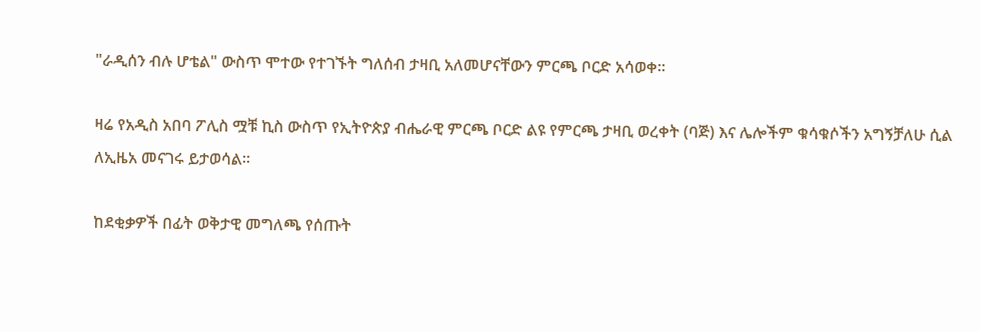"ራዲሰን ብሉ ሆቴል" ውስጥ ሞተው የተገኙት ግለሰብ ታዛቢ አለመሆናቸውን ምርጫ ቦርድ አሳወቀ።

ዛሬ የአዲስ አበባ ፖሊስ ሟቹ ኪስ ውስጥ የኢትዮጵያ ብሔራዊ ምርጫ ቦርድ ልዩ የምርጫ ታዛቢ ወረቀት (ባጅ) እና ሌሎችም ቁሳቁሶችን አግኝቻለሁ ሲል ለኢዜአ መናገሩ ይታወሳል።

ከደቂቃዎች በፊት ወቅታዊ መግለጫ የሰጡት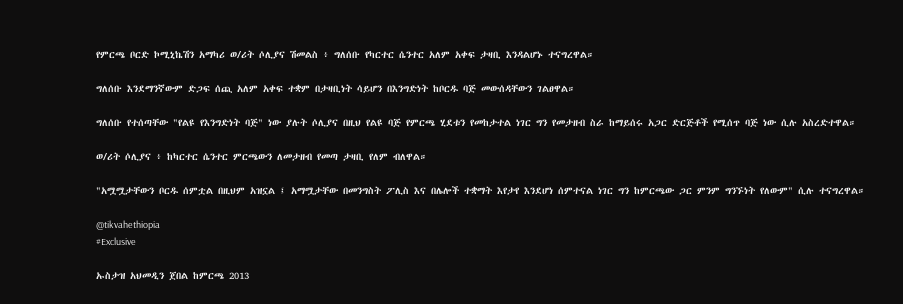የምርጫ ቦርድ ኮሚኒኬሽን አማካሪ ወ/ሪት ሶሊያና ሽመልስ ፥ ግለሰቡ የካርተር ሴንተር አለም አቀፍ ታዛቢ እንዳልሆኑ ተናግረዋል።

ግለሰቡ እንደማንኛውም ድጋፍ ሰጪ አለም አቀፍ ተቋም በታዛቢነት ሳይሆን በእንግድነት ከቦርዱ ባጅ መውሰዳቸውን ገልፀዋል።

ግለሰቡ የተሰጣቸው "የልዩ የእንግድነት ባጅ" ነው ያሉት ሶሊያና በዚህ የልዩ ባጅ የምርጫ ሂደቱን የመከታተል ነገር ግን የመታዘብ ስራ ከማይሰሩ አጋር ድርጅቶች የሚሰጥ ባጅ ነው ሲሉ አስረድተዋል።

ወ/ሪት ሶሊያና ፥ ከካርተር ሴንተር ምርጫውን ለመታዘብ የመጣ ታዛቢ የለም ብለዋል።

"አሟሟታቸውን ቦርዱ ሰምቷል በዚህም አዝኗል ፤ አማሟታቸው በመንግስት ፖሊስ እና በሌሎች ተቋማት እየታየ እንደሆነ ሰምተናል ነገር ግን ከምርጫው ጋር ምንም ግንኙነት የለውም" ሲሉ ተናግረዋል።

@tikvahethiopia
#Exclusive

ኡስታዝ አህመዲን ጀበል ከምርጫ 2013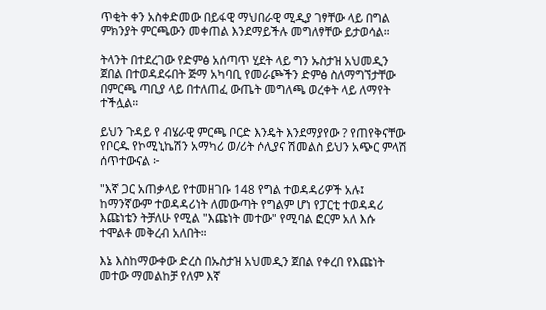ጥቂት ቀን አስቀድመው በይፋዊ ማህበራዊ ሚዲያ ገፃቸው ላይ በግል ምክንያት ምርጫውን መቀጠል እንደማይችሉ መግለፃቸው ይታወሳል።

ትላንት በተደረገው የድምፅ አሰጣጥ ሂደት ላይ ግን ኡስታዝ አህመዲን ጀበል በተወዳደሩበት ጅማ አካባቢ የመራጮችን ድምፅ ስለማግኘታቸው በምርጫ ጣቢያ ላይ በተለጠፈ ውጤት መግለጫ ወረቀት ላይ ለማየት ተችሏል።

ይህን ጉዳይ የ ብሄራዊ ምርጫ ቦርድ እንዴት እንደማያየው ? የጠየቅናቸው የቦርዱ የኮሚኒኬሽን አማካሪ ወ/ሪት ሶሊያና ሽመልስ ይህን አጭር ምላሽ ሰጥተውናል ፦

"እኛ ጋር አጠቃላይ የተመዘገቡ 148 የግል ተወዳዳሪዎች አሉ፤ ከማንኛውም ተወዳዳሪነት ለመውጣት የግልም ሆነ የፓርቲ ተወዳዳሪ እጩነቴን ትቻለሁ የሚል "እጩነት መተው" የሚባል ፎርም አለ እሱ ተሞልቶ መቅረብ አለበት።

እኔ እስከማውቀው ድረስ በኡስታዝ አህመዲን ጀበል የቀረበ የእጩነት መተው ማመልከቻ የለም እኛ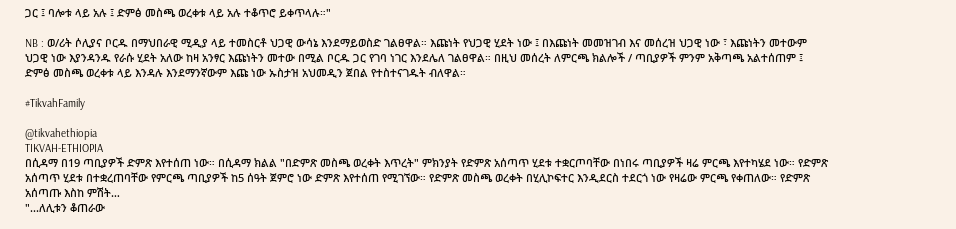ጋር ፤ ባሎቱ ላይ አሉ ፤ ድምፅ መስጫ ወረቀቱ ላይ አሉ ተቆጥሮ ይቀጥላሉ።"

NB : ወ/ሪት ሶሊያና ቦርዱ በማህበራዊ ሚዲያ ላይ ተመስርቶ ህጋዊ ውሳኔ እንደማይወስድ ገልፀዋል። እጩነት የህጋዊ ሂደት ነው ፤ በእጩነት መመዝገብ እና መሰረዝ ህጋዊ ነው ፣ እጩነትን መተውም ህጋዊ ነው እያንዳንዱ የራሱ ሂደት አለው ከዛ አንፃር እጩነትን መተው በሚል ቦርዱ ጋር የገባ ነገር እንደሌለ ገልፀዋል። በዚህ መሰረት ለምርጫ ክልሎች / ጣቢያዎች ምንም አቅጣጫ አልተሰጠም ፤ ድምፅ መስጫ ወረቀቱ ላይ እንዳሉ እንደማንኛውም እጩ ነው ኡስታዝ አህመዲን ጀበል የተስተናገዱት ብለዋል።

#TikvahFamily

@tikvahethiopia
TIKVAH-ETHIOPIA
በሲዳማ በ19 ጣቢያዎች ድምጽ እየተሰጠ ነው። በሲዳማ ክልል "በድምጽ መስጫ ወረቀት እጥረት" ምክንያት የድምጽ አሰጣጥ ሂደቱ ተቋርጦባቸው በነበሩ ጣቢያዎች ዛሬ ምርጫ እየተካሄደ ነው። የድምጽ አሰጣጥ ሂደቱ በተቋረጠባቸው የምርጫ ጣቢያዎች ከ5 ሰዓት ጀምሮ ነው ድምጽ እየተሰጠ የሚገኘው። የድምጽ መስጫ ወረቀት በሂሊኮፍተር እንዲደርስ ተደርጎ ነው የዛሬው ምርጫ የቀጠለው። የድምጽ አሰጣጡ እስከ ምሽት…
"...ለሊቱን ቆጠራው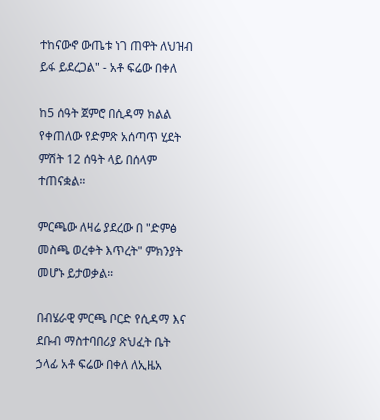ተከናውኖ ውጤቱ ነገ ጠዋት ለህዝብ ይፋ ይደረጋል" - አቶ ፍሬው በቀለ

ከ5 ሰዓት ጀምሮ በሲዳማ ክልል የቀጠለው የድምጽ አሰጣጥ ሂደት ምሽት 12 ሰዓት ላይ በሰላም ተጠናቋል።

ምርጫው ለዛሬ ያደረው በ "ድምፅ መስጫ ወረቀት እጥረት" ምክንያት መሆኑ ይታወቃል።

በብሄራዊ ምርጫ ቦርድ የሲዳማ እና ደቡብ ማስተባበሪያ ጽህፈት ቤት ኃላፊ አቶ ፍሬው በቀለ ለኢዜአ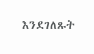እንደገለጹት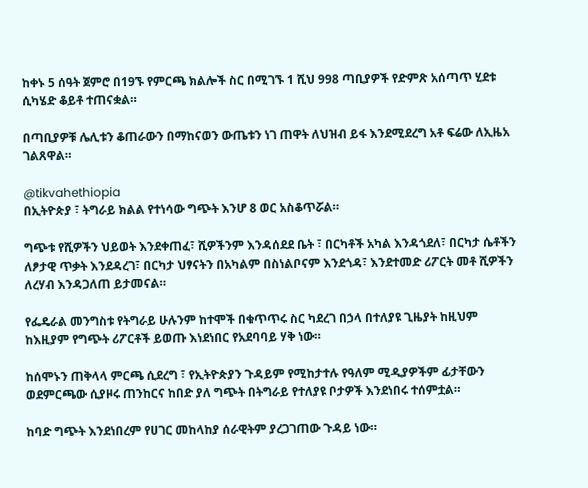ከቀኑ 5 ሰዓት ጀምሮ በ19ኙ የምርጫ ክልሎች ስር በሚገኙ 1 ሺህ 998 ጣቢያዎች የድምጽ አሰጣጥ ሂደቱ ሲካሄድ ቆይቶ ተጠናቋል።

በጣቢያዎቹ ሌሊቱን ቆጠራውን በማከናወን ውጤቱን ነገ ጠዋት ለህዝብ ይፋ እንደሚደረግ አቶ ፍሬው ለኢዜአ ገልጸዋል።

@tikvahethiopia
በኢትዮጵያ ፣ ትግራይ ክልል የተነሳው ግጭት እንሆ 8 ወር አስቆጥሯል።

ግጭቱ የሺዎችን ህይወት እንደቀጠፈ፣ ሺዎችንም እንዳሰደደ ቤት ፣ በርካቶች አካል እንዳጎደለ፣ በርካታ ሴቶችን ለፆታዊ ጥቃት እንደዳረገ፣ በርካታ ህፃናትን በአካልም በስነልቦናም እንደጎዳ፣ እንደተመድ ሪፖርት መቶ ሺዎችን ለረሃብ እንዳጋለጠ ይታመናል።

የፌዴራል መንግስቱ የትግራይ ሁሉንም ከተሞች በቁጥጥሩ ስር ካደረገ በኃላ በተለያዩ ጊዜያት ከዚህም ከእዚያም የግጭት ሪፖርቶች ይወጡ እነደነበር የአደባባይ ሃቅ ነው።

ከሰሞኑን ጠቅላላ ምርጫ ሲደረግ ፣ የኢትዮጵያን ጉዳይም የሚከታተሉ የዓለም ሚዲያዎችም ፊታቸውን ወደምርጫው ሲያዞሩ ጠንከርና ከበድ ያለ ግጭት በትግራይ የተለያዩ ቦታዎች እንደነበሩ ተሰምቷል።

ከባድ ግጭት እንደነበረም የሀገር መከላከያ ሰራዊትም ያረጋገጠው ጉዳይ ነው።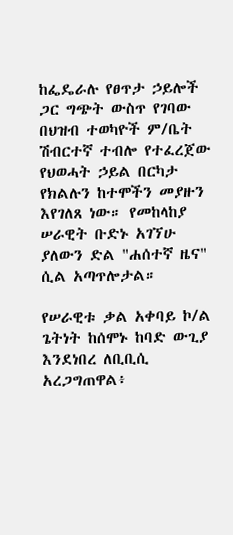ከፌዴራሉ የፀጥታ ኃይሎች ጋር ግጭት ውስጥ የገባው በህዝብ ተወካዮች ም/ቤት ሽብርተኛ ተብሎ የተፈረጀው የህወሓት ኃይል በርካታ የክልሉን ከተሞችን መያዙን እየገለጸ ነው። የመከላከያ ሠራዊት ቡድኑ አገኘሁ ያለውን ድል "ሐሰተኛ ዜና" ሲል አጣጥሎታል።

የሠራዊቱ ቃል አቀባይ ኮ/ል ጌትነት ከሰሞኑ ከባድ ውጊያ እንደነበረ ለቢቢሲ አረጋግጠዋል፥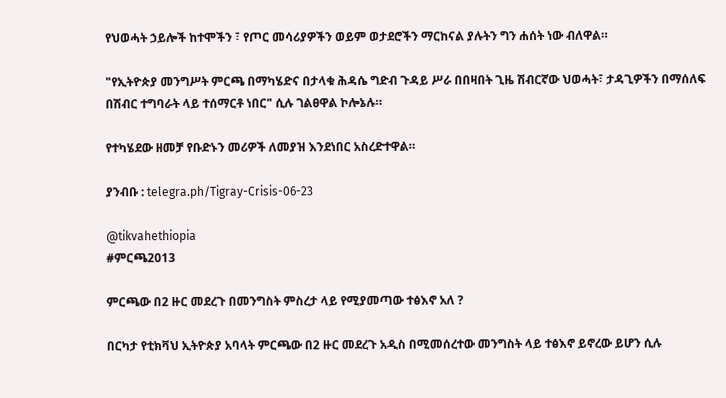የህወሓት ኃይሎች ከተሞችን ፣ የጦር መሳሪያዎችን ወይም ወታደሮችን ማርከናል ያሉትን ግን ሐሰት ነው ብለዋል።

"የኢትዮጵያ መንግሥት ምርጫ በማካሄድና በታላቁ ሕዳሴ ግድብ ጉዳይ ሥራ በበዛበት ጊዜ ሽብርኛው ህወሓት፣ ታዳጊዎችን በማሰለፍ በሽብር ተግባራት ላይ ተሰማርቶ ነበር" ሲሉ ገልፀዋል ኮሎኔሉ።

የተካሄደው ዘመቻ የቡድኑን መሪዎች ለመያዝ እንደነበር አስረድተዋል።

ያንብቡ : telegra.ph/Tigray-Crisis-06-23

@tikvahethiopia
#ምርጫ2013

ምርጫው በ2 ዙር መደረጉ በመንግስት ምስረታ ላይ የሚያመጣው ተፅእኖ አለ ?

በርካታ የቲክቫህ ኢትዮጵያ አባላት ምርጫው በ2 ዙር መደረጉ አዲስ በሚመሰረተው መንግስት ላይ ተፅእኖ ይኖረው ይሆን ሲሉ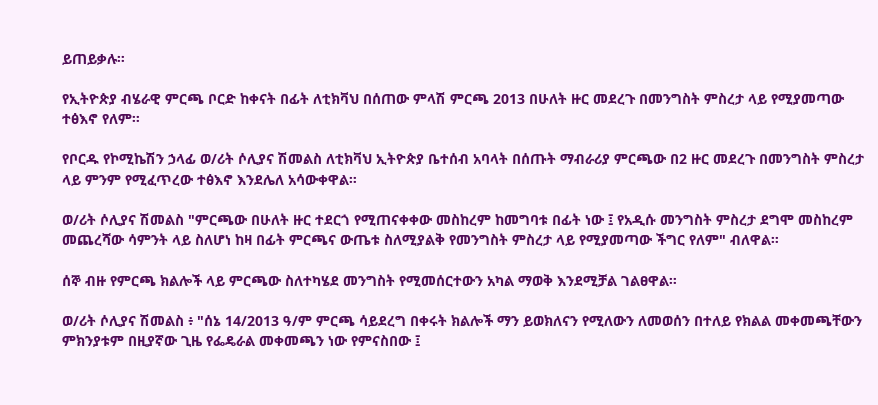ይጠይቃሉ።

የኢትዮጵያ ብሄራዊ ምርጫ ቦርድ ከቀናት በፊት ለቲክቫህ በሰጠው ምላሽ ምርጫ 2013 በሁለት ዙር መደረጉ በመንግስት ምስረታ ላይ የሚያመጣው ተፅእኖ የለም።

የቦርዱ የኮሚኬሽን ኃላፊ ወ/ሪት ሶሊያና ሽመልስ ለቲክቫህ ኢትዮጵያ ቤተሰብ አባላት በሰጡት ማብራሪያ ምርጫው በ2 ዙር መደረጉ በመንግስት ምስረታ ላይ ምንም የሚፈጥረው ተፅእኖ እንደሌለ አሳውቀዋል።

ወ/ሪት ሶሊያና ሽመልስ "ምርጫው በሁለት ዙር ተደርጎ የሚጠናቀቀው መስከረም ከመግባቱ በፊት ነው ፤ የአዲሱ መንግስት ምስረታ ደግሞ መስከረም መጨረሻው ሳምንት ላይ ስለሆነ ከዛ በፊት ምርጫና ውጤቱ ስለሚያልቅ የመንግስት ምስረታ ላይ የሚያመጣው ችግር የለም" ብለዋል።

ሰኞ ብዙ የምርጫ ክልሎች ላይ ምርጫው ስለተካሄደ መንግስት የሚመሰርተውን አካል ማወቅ እንደሚቻል ገልፀዋል።

ወ/ሪት ሶሊያና ሽመልስ ፥ "ሰኔ 14/2013 ዓ/ም ምርጫ ሳይደረግ በቀሩት ክልሎች ማን ይወክለናን የሚለውን ለመወሰን በተለይ የክልል መቀመጫቸውን ምክንያቱም በዚያኛው ጊዜ የፌዴራል መቀመጫን ነው የምናስበው ፤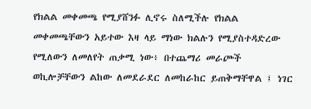የክልል መቀመጫ የሚያሸንፉ ሊኖሩ ስለሚችሉ የክልል መቀመጫቸውን አይተው እዛ ላይ ማነው ክልሉን የሚያስተዳድረው የሚለውን ለመለየት ጠቃሚ ነው፥ በተጨማሪ መራጮች ወኪሎቻቸውን ልከው ለመደራደር ለመከራከር ይጠቅማቸዋል ፤ ነገር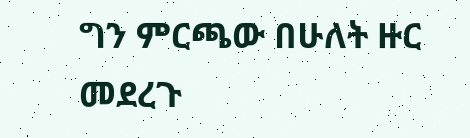ግን ምርጫው በሁለት ዙር መደረጉ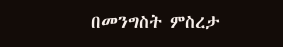በመንግስት ምስረታ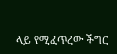ላይ የሚፈጥረው ችግር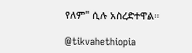የለም" ሲሉ አስረድተዋል።

@tikvahethiopia